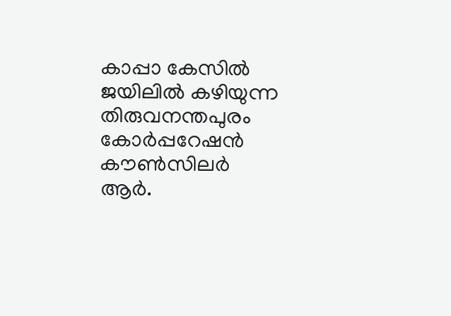കാപ്പാ കേസിൽ ജയിലിൽ കഴിയുന്ന തിരുവനന്തപുരം കോർപ്പറേഷൻ കൗൺസിലർ ആർ.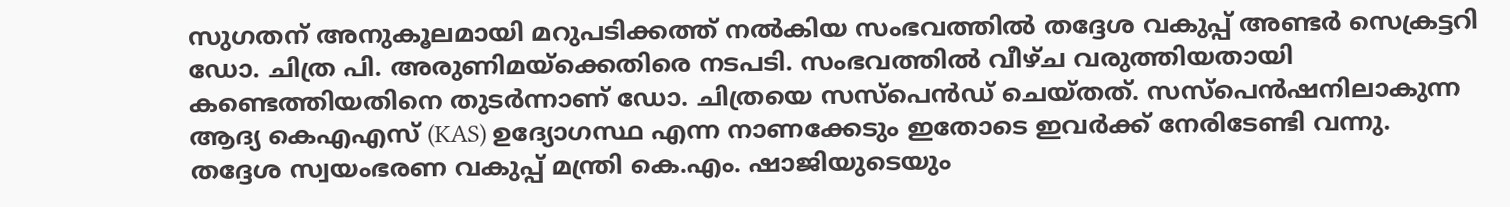സുഗതന് അനുകൂലമായി മറുപടിക്കത്ത് നൽകിയ സംഭവത്തിൽ തദ്ദേശ വകുപ്പ് അണ്ടർ സെക്രട്ടറി ഡോ. ചിത്ര പി. അരുണിമയ്ക്കെതിരെ നടപടി. സംഭവത്തിൽ വീഴ്ച വരുത്തിയതായി കണ്ടെത്തിയതിനെ തുടർന്നാണ് ഡോ. ചിത്രയെ സസ്പെൻഡ് ചെയ്തത്. സസ്പെൻഷനിലാകുന്ന ആദ്യ കെഎഎസ് (KAS) ഉദ്യോഗസ്ഥ എന്ന നാണക്കേടും ഇതോടെ ഇവർക്ക് നേരിടേണ്ടി വന്നു.
തദ്ദേശ സ്വയംഭരണ വകുപ്പ് മന്ത്രി കെ.എം. ഷാജിയുടെയും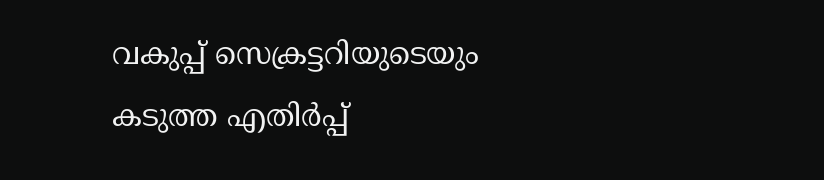വകുപ്പ് സെക്രട്ടറിയുടെയും കടുത്ത എതിർപ്പ്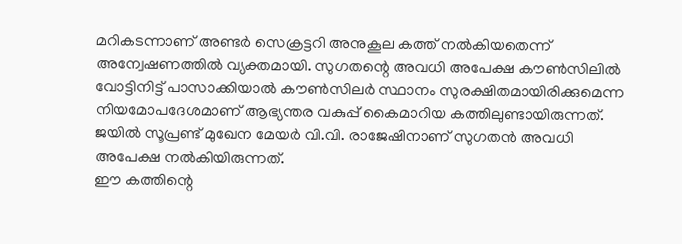മറികടന്നാണ് അണ്ടർ സെക്രട്ടറി അനുകൂല കത്ത് നൽകിയതെന്ന് അന്വേഷണത്തിൽ വ്യക്തമായി. സുഗതന്റെ അവധി അപേക്ഷ കൗൺസിലിൽ വോട്ടിനിട്ട് പാസാക്കിയാൽ കൗൺസിലർ സ്ഥാനം സുരക്ഷിതമായിരിക്കുമെന്ന നിയമോപദേശമാണ് ആഭ്യന്തര വകുപ്പ് കൈമാറിയ കത്തിലുണ്ടായിരുന്നത്. ജയിൽ സൂപ്രണ്ട് മുഖേന മേയർ വി.വി. രാജേഷിനാണ് സുഗതൻ അവധി അപേക്ഷ നൽകിയിരുന്നത്.
ഈ കത്തിന്റെ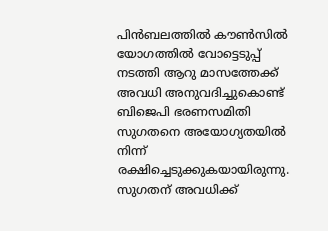പിൻബലത്തിൽ കൗൺസിൽ യോഗത്തിൽ വോട്ടെടുപ്പ് നടത്തി ആറു മാസത്തേക്ക് അവധി അനുവദിച്ചുകൊണ്ട് ബിജെപി ഭരണസമിതി സുഗതനെ അയോഗ്യതയിൽ നിന്ന് രക്ഷിച്ചെടുക്കുകയായിരുന്നു. സുഗതന് അവധിക്ക്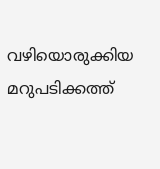വഴിയൊരുക്കിയ മറുപടിക്കത്ത്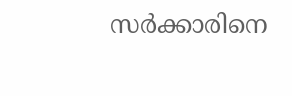സർക്കാരിനെ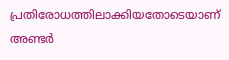പ്രതിരോധത്തിലാക്കിയതോടെയാണ് അണ്ടർ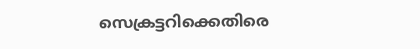സെക്രട്ടറിക്കെതിരെ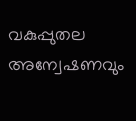വകുപ്പുതല അന്വേഷണവും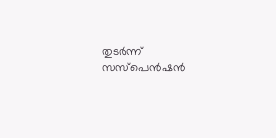തുടർന്ന് സസ്പെൻഷൻ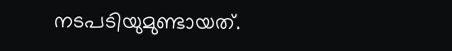നടപടിയുമുണ്ടായത്.